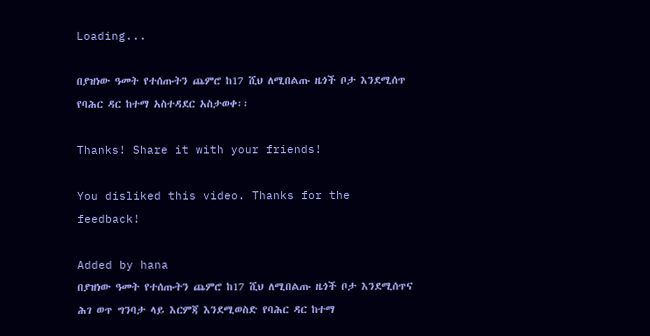Loading...

በያዝነው ዓመት የተሰጡትን ጨምሮ ከ17 ሺህ ለሚበልጡ ዜጎች ቦታ እንደሚሰጥ የባሕር ዳር ከተማ አስተዳደር አስታወቀ፡፡

Thanks! Share it with your friends!

You disliked this video. Thanks for the feedback!

Added by hana
በያዝነው ዓመት የተሰጡትን ጨምሮ ከ17 ሺህ ለሚበልጡ ዜጎች ቦታ እንደሚሰጥና ሕገ ወጥ ግንባታ ላይ እርምጃ እንደሚወስድ የባሕር ዳር ከተማ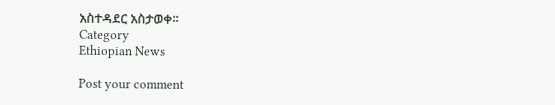አስተዳደር አስታወቀ፡፡
Category
Ethiopian News

Post your comment